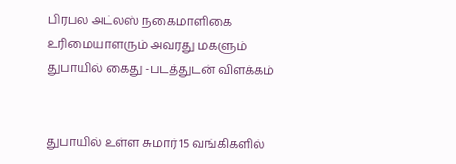பிரபல அட்லஸ் நகைமாளிகை உரிமையாளரும் அவரது மகளும் துபாயில் கைது -படத்துடன் விளக்கம்


துபாயில் உள்ள சுமார் 15 வங்கிகளில்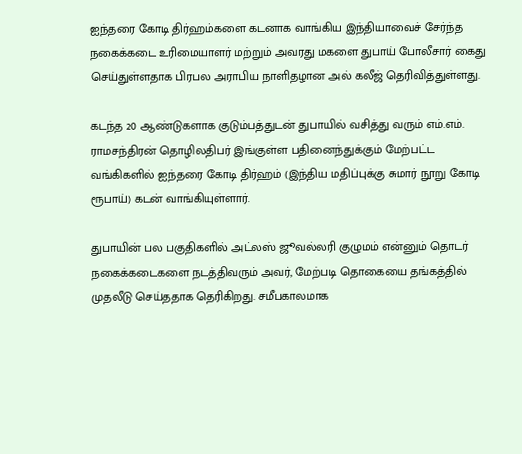ஐந்தரை கோடி திர்ஹம்களை கடனாக வாங்கிய இந்தியாவைச் சேர்ந்த நகைக்கடை உரிமையாளர் மற்றும் அவரது மகளை துபாய் போலீசார் கைது செய்துள்ளதாக பிரபல அராபிய நாளிதழான அல் கலீஜ் தெரிவித்துள்ளது.

கடந்த 20 ஆண்டுகளாக குடும்பத்துடன் துபாயில் வசித்து வரும் எம்.எம். ராமசந்திரன் தொழிலதிபர் இங்குள்ள பதினைந்துக்கும் மேற்பட்ட வங்கிகளில் ஐந்தரை கோடி திர்ஹம் (இந்திய மதிப்புக்கு சுமார் நூறு கோடி ரூபாய்) கடன் வாங்கியுள்ளார்.

துபாயின் பல பகுதிகளில் அட்லஸ் ஜூவல்லரி குழுமம் என்னும் தொடர் நகைக்கடைகளை நடத்திவரும் அவர், மேற்படி தொகையை தங்கத்தில் முதலீடு செய்ததாக தெரிகிறது. சமீபகாலமாக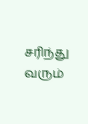சரிந்து வரும்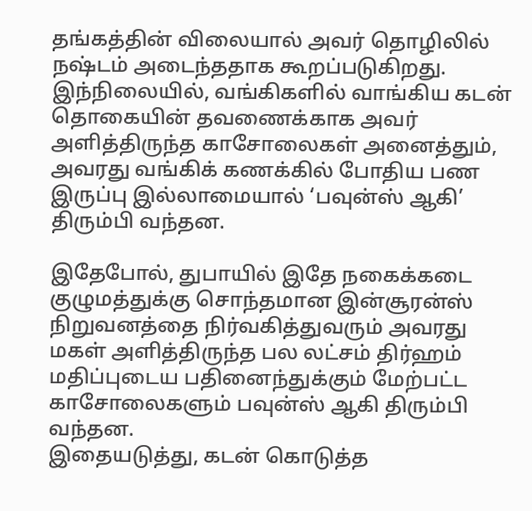தங்கத்தின் விலையால் அவர் தொழிலில் நஷ்டம் அடைந்ததாக கூறப்படுகிறது. இந்நிலையில், வங்கிகளில் வாங்கிய கடன் தொகையின் தவணைக்காக அவர் அளித்திருந்த காசோலைகள் அனைத்தும், அவரது வங்கிக் கணக்கில் போதிய பண இருப்பு இல்லாமையால் ‘பவுன்ஸ் ஆகி’ திரும்பி வந்தன.

இதேபோல், துபாயில் இதே நகைக்கடை குழுமத்துக்கு சொந்தமான இன்சூரன்ஸ் நிறுவனத்தை நிர்வகித்துவரும் அவரது
மகள் அளித்திருந்த பல லட்சம் திர்ஹம் மதிப்புடைய பதினைந்துக்கும் மேற்பட்ட காசோலைகளும் பவுன்ஸ் ஆகி திரும்பி வந்தன.
இதையடுத்து, கடன் கொடுத்த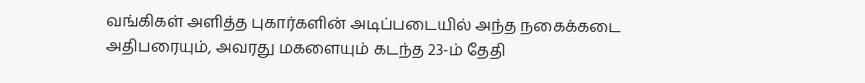வங்கிகள் அளித்த புகார்களின் அடிப்படையில் அந்த நகைக்கடை அதிபரையும், அவரது மகளையும் கடந்த 23-ம் தேதி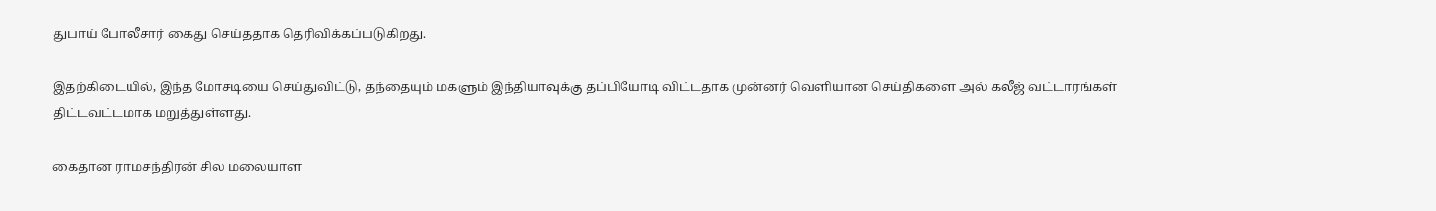துபாய் போலீசார் கைது செய்ததாக தெரிவிக்கப்படுகிறது.

இதற்கிடையில், இந்த மோசடியை செய்துவிட்டு, தந்தையும் மகளும் இந்தியாவுக்கு தப்பியோடி விட்டதாக முன்னர் வெளியான செய்திகளை அல் கலீஜ் வட்டாரங்கள் திட்டவட்டமாக மறுத்துள்ளது.

கைதான ராமசந்திரன் சில மலையாள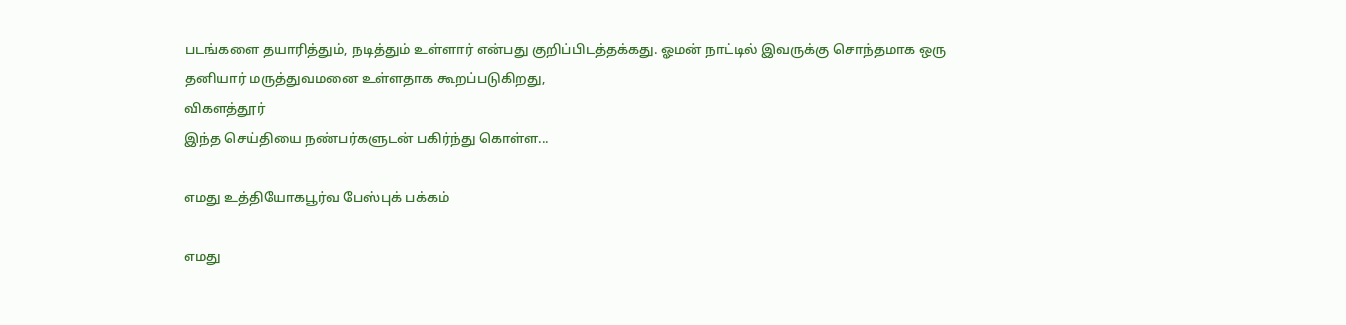படங்களை தயாரித்தும், நடித்தும் உள்ளார் என்பது குறிப்பிடத்தக்கது. ஓமன் நாட்டில் இவருக்கு சொந்தமாக ஒரு தனியார் மருத்துவமனை உள்ளதாக கூறப்படுகிறது,
விகளத்தூர்
இந்த செய்தியை நண்பர்களுடன் பகிர்ந்து கொள்ள...

எமது உத்தியோகபூர்வ பேஸ்புக் பக்கம்

எமது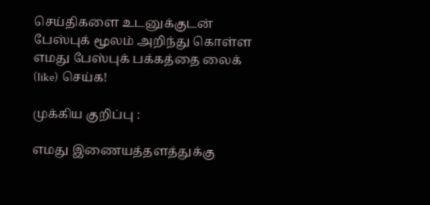செய்திகளை உடனுக்குடன் பேஸ்புக் மூலம் அறிந்து கொள்ள எமது பேஸ்புக் பக்கத்தை லைக் (like) செய்க!

முக்கிய குறிப்பு :

எமது இணையத்தளத்துக்கு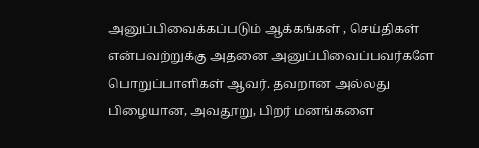அனுப்பிவைக்கப்படும் ஆக்கங்கள் , செய்திகள் என்பவற்றுக்கு அதனை அனுப்பிவைப்பவர்களே பொறுப்பாளிகள் ஆவர். தவறான அல்லது பிழையான, அவதூறு, பிறர் மனங்களை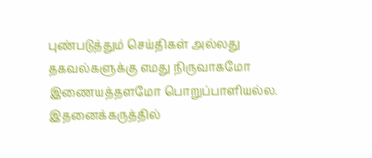புண்படுத்தும் செய்திகள் அல்லது தகவல்களுக்கு எமது நிருவாகமோ இணையத்தளமோ பொறுப்பாளியல்ல. இதனைக்கருத்தில்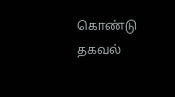கொண்டு தகவல்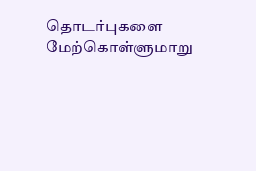தொடர்புகளை மேற்கொள்ளுமாறு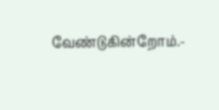வேண்டுகின்றோம்.-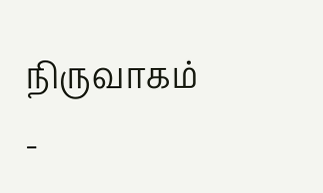நிருவாகம் -